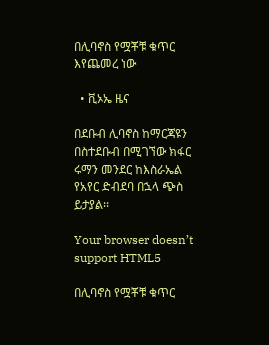በሊባኖስ የሟቾቹ ቁጥር እየጨመረ ነው

  • ቪኦኤ ዜና

በደቡብ ሊባኖስ ከማርጃዩን በስተደቡብ በሚገኘው ክፋር ሩማን መንደር ከእስራኤል የአየር ድብደባ በኋላ ጭስ ይታያል፡፡

Your browser doesn’t support HTML5

በሊባኖስ የሟቾቹ ቁጥር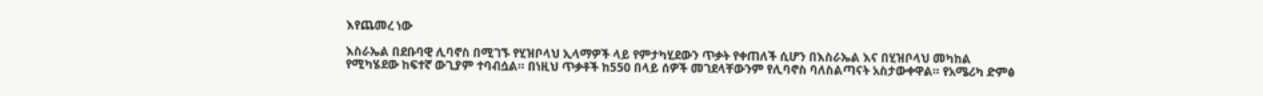እየጨመረ ነው

እስራኤል በደቡባዊ ሊባኖስ በሚገኙ የሂዝቦላህ ኢላማዎች ላይ የምታካሂደውን ጥቃት የቀጠለች ሲሆን በእስራኤል እና በሂዝቦላህ መካከል የሚካሄደው ከፍተኛ ውጊያም ተባብሷል። በነዚህ ጥቃቶች ከ550 በላይ ሰዎች መገደላቸውንም የሊባኖስ ባለስልጣናት አስታውቀዋል። የአሜሪካ ድምፅ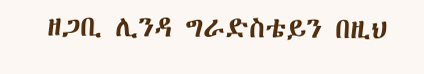ዘጋቢ ሊንዳ ግራድስቴይን በዚህ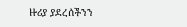ዙሪያ ያደረሰችንን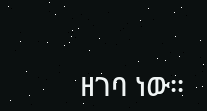ዘገባ ነው፡፡